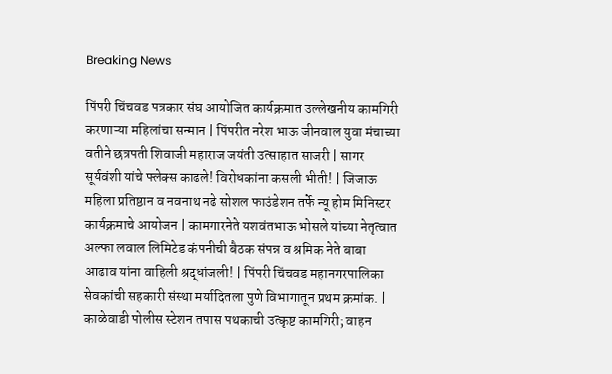Breaking News

पिंपरी चिंचवड पत्रकार संघ आयोजित कार्यक्रमात उल्लेखनीय कामगिरी करणाऱ्या महिलांचा सन्मान | पिंपरीत नरेश भाऊ जीनवाल युवा मंचाच्या वतीने छत्रपती शिवाजी महाराज जयंती उत्साहात साजरी | सागर सूर्यवंशी यांचे फ्लेक्स काढले! विरोधकांना कसली भीती! | जिजाऊ महिला प्रतिष्ठान व नवनाथ नढे सोशल फाउंडेशन तर्फे न्यू होम मिनिस्टर कार्यक्रमाचे आयोजन | कामगारनेते यशवंतभाऊ भोसले यांच्या नेतृत्वात अल्फा लवाल लिमिटेड कंपनीची बैठक संपन्न व श्रमिक नेते बाबा आढाव यांना वाहिली श्रद्धांजली! | पिंपरी चिंचवड महानगरपालिका सेवकांची सहकारी संस्था मर्यादितला पुणे विभागातून प्रथम क्रमांक. | काळेवाडी पोलीस स्टेशन तपास पथकाची उत्कृष्ट कामगिरी; वाहन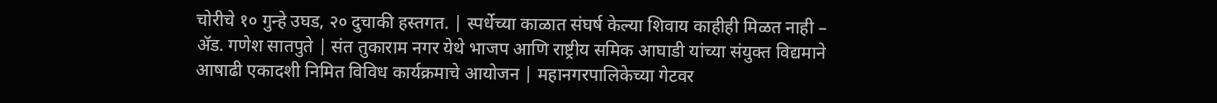चोरीचे १० गुन्हे उघड, २० दुचाकी हस्तगत. | स्पर्धेच्या काळात संघर्ष केल्या शिवाय काहीही मिळत नाही – ॲड. गणेश सातपुते | संत तुकाराम नगर येथे भाजप आणि राष्ट्रीय समिक आघाडी यांच्या संयुक्त विद्यमाने आषाढी एकादशी निमित विविध कार्यक्रमाचे आयोजन | महानगरपालिकेच्या गेटवर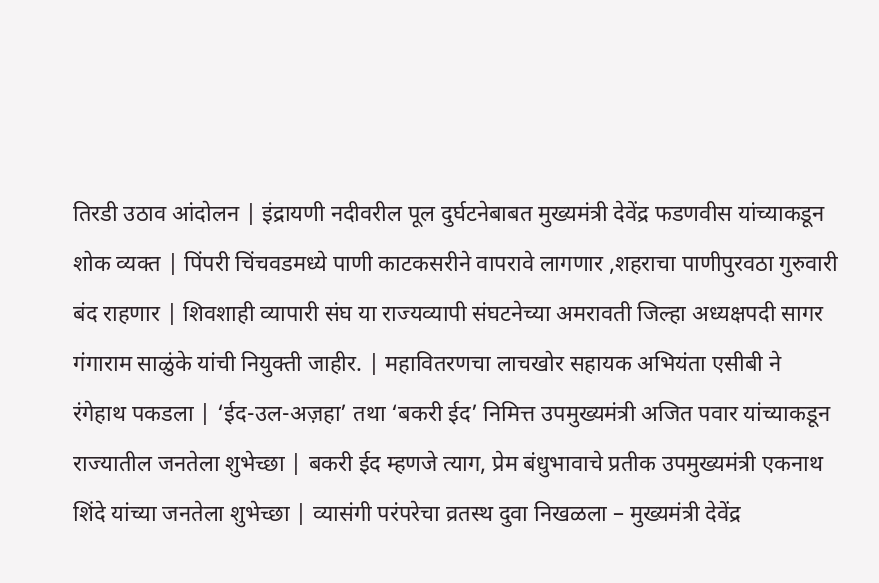तिरडी उठाव आंदोलन | इंद्रायणी नदीवरील पूल दुर्घटनेबाबत मुख्यमंत्री देवेंद्र फडणवीस यांच्याकडून शोक व्यक्त | पिंपरी चिंचवडमध्ये पाणी काटकसरीने वापरावे लागणार ,शहराचा पाणीपुरवठा गुरुवारी बंद राहणार | शिवशाही व्यापारी संघ या राज्यव्यापी संघटनेच्या अमरावती जिल्हा अध्यक्षपदी सागर गंगाराम साळुंके यांची नियुक्ती जाहीर. | महावितरणचा लाचखोर सहायक अभियंता एसीबी ने रंगेहाथ पकडला | ‘ईद-उल-अज़हा’ तथा ‘बकरी ईद’ निमित्त उपमुख्यमंत्री अजित पवार यांच्याकडून राज्यातील जनतेला शुभेच्छा | बकरी ईद म्हणजे त्याग, प्रेम बंधुभावाचे प्रतीक उपमुख्यमंत्री एकनाथ शिंदे यांच्या जनतेला शुभेच्छा | व्यासंगी परंपरेचा व्रतस्थ दुवा निखळला – मुख्यमंत्री देवेंद्र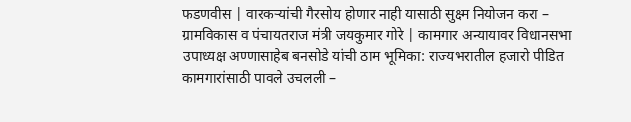फडणवीस | वारकऱ्यांची गैरसोय होणार नाही यासाठी सुक्ष्म नियोजन करा – ग्रामविकास व पंचायतराज मंत्री जयकुमार गोरे | कामगार अन्यायावर विधानसभा उपाध्यक्ष अण्णासाहेब बनसोडे यांची ठाम भूमिका: राज्यभरातील हजारो पीडित कामगारांसाठी पावले उचलली –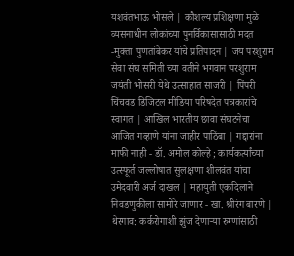यशवंतभाऊ भोसले | कौशल्य प्रशिक्षणा मुळे व्यसनाधीन लोकांच्या पुनर्विकासासाठी मदत -मुक्ता पुणतांबेकर यांचे प्रतिपादन | जय परशुराम सेवा संघ समिती च्या वतीने भगवान परशुराम जयंती भोसरी येथे उत्साहात साजरी | पिंपरी चिंचवड डिजिटल मीडिया परिषदेत पत्रकारांचे स्वागत | आखिल भारतीय छावा संघटनेचा आजित गव्हाणे यांना जाहीर पाठिंबा | गद्दारांना माफी नाही - डॉ. अमोल कोल्हे ; कार्यकर्त्यांच्या उत्स्फूर्त जल्लोषात सुलक्षणा शीलवंत यांचा उमेदवारी अर्ज दाखल | महायुती एकदिलाने निवडणुकीला सामोरे जाणार - खा. श्रीरंग बारणे | थेरगाव: कर्करोगाशी झुंज देणाऱ्या रुग्णांसाठी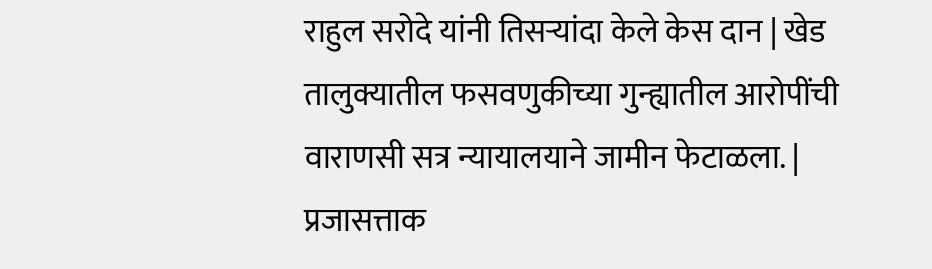राहुल सरोदे यांनी तिसऱ्यांदा केले केस दान | खेड तालुक्यातील फसवणुकीच्या गुन्ह्यातील आरोपींची वाराणसी सत्र न्यायालयाने जामीन फेटाळला. | प्रजासत्ताक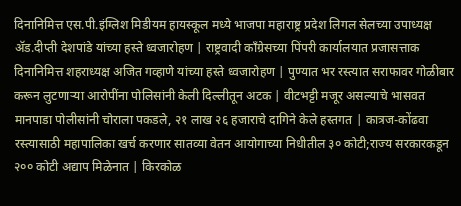दिनानिमित्त एस.पी.इंग्लिश मिडीयम हायस्कूल मध्ये भाजपा महाराष्ट्र प्रदेश लिगल सेलच्या उपाध्यक्ष ॲड.दीप्ती देशपांडे यांच्या हस्ते ध्वजारोहण | राष्ट्रवादी काँग्रेसच्या पिंपरी कार्यालयात प्रजासत्ताक दिनानिमित्त शहराध्यक्ष अजित गव्हाणे यांच्या हस्ते ध्वजारोहण | पुण्यात भर रस्त्यात सराफावर गोळीबार करून लुटणाऱ्या आरोपींना पोलिसांनी केली दिल्लीतून अटक | वीटभट्टी मजूर असल्याचे भासवत मानपाडा पोलीसांनी चोराला पकडले, २१ लाख २६ हजाराचे दागिने केले हस्तगत | कात्रज-कोंढवा रस्त्यासाठी महापालिका खर्च करणार सातव्या वेतन आयोगाच्या निधीतील ३० कोटी;राज्य सरकारकडून २०० कोटी अद्याप मिळेनात | किरकोळ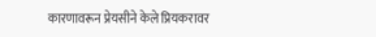कारणावरून प्रेयसीने केले प्रियकरावर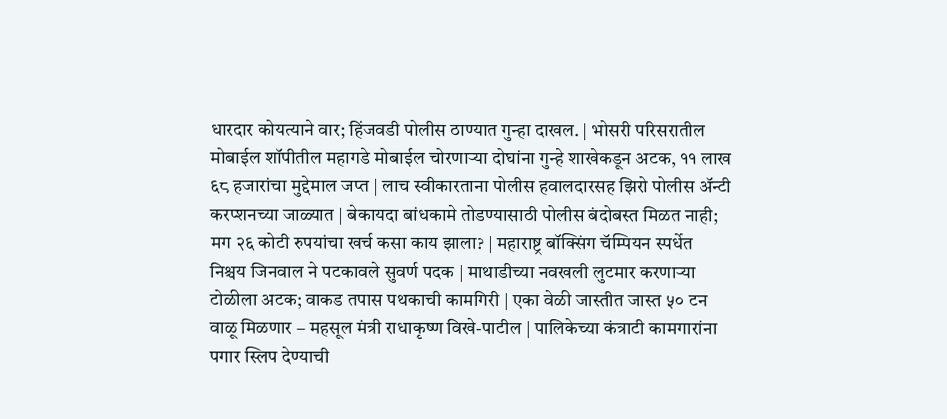धारदार कोयत्याने वार; हिंजवडी पोलीस ठाण्यात गुन्हा दाखल. | भोसरी परिसरातील मोबाईल शॉपीतील महागडे मोबाईल चोरणाऱ्या दोघांना गुन्हे शाखेकडून अटक, ११ लाख ६८ हजारांचा मुद्देमाल जप्त | लाच स्वीकारताना पोलीस हवालदारसह झिरो पोलीस अ‍ॅन्टी करप्शनच्या जाळ्यात | बेकायदा बांधकामे तोडण्यासाठी पोलीस बंदोबस्त मिळत नाही; मग २६ कोटी रुपयांचा खर्च कसा काय झाला? | महाराष्ट्र बॉक्सिंग चॅम्पियन स्पर्धेत निश्चय जिनवाल ने पटकावले सुवर्ण पदक | माथाडीच्या नवखली लुटमार करणाऱ्या टोळीला अटक; वाकड तपास पथकाची कामगिरी | एका वेळी जास्तीत जास्त ५० टन वाळू मिळणार – महसूल मंत्री राधाकृष्ण विखे-पाटील | पालिकेच्या कंत्राटी कामगारांना पगार स्लिप देण्याची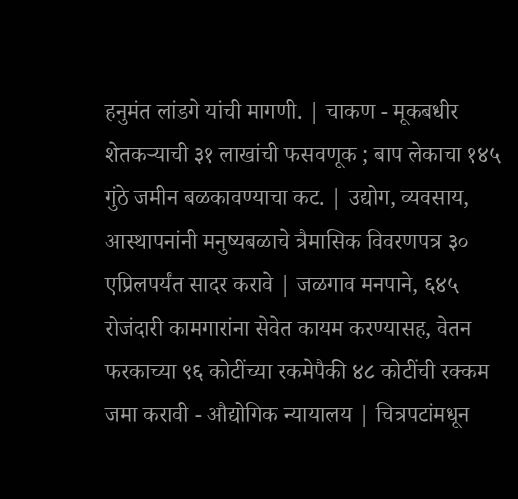हनुमंत लांडगे यांची मागणी. | चाकण - मूकबधीर शेतकऱ्याची ३१ लाखांची फसवणूक ; बाप लेकाचा १४५ गुंठे जमीन बळकावण्याचा कट. | उद्योग, व्यवसाय, आस्थापनांनी मनुष्यबळाचे त्रैमासिक विवरणपत्र ३० एप्रिलपर्यंत सादर करावे | जळगाव मनपाने, ६४५ रोजंदारी कामगारांना सेवेत कायम करण्यासह, वेतन फरकाच्या ९६ कोटींच्या रकमेपैकी ४८ कोटींची रक्कम जमा करावी - औद्योगिक न्यायालय | चित्रपटांमधून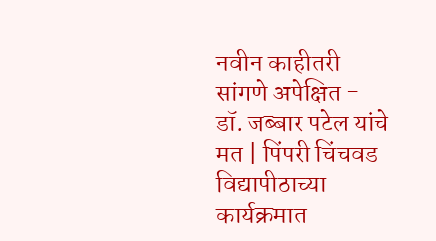नवीन काहीतरी सांगणे अपेक्षित - डॉ. जब्बार पटेल यांचे मत | पिंपरी चिंचवड विद्यापीठाच्या कार्यक्रमात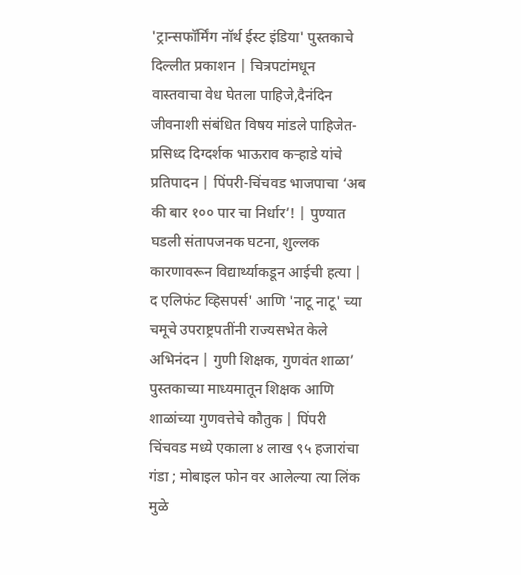'ट्रान्सफॉर्मिंग नॉर्थ ईस्ट इंडिया' पुस्तकाचे दिल्लीत प्रकाशन | चित्रपटांमधून वास्तवाचा वेध घेतला पाहिजे,दैनंदिन जीवनाशी संबंधित विषय मांडले पाहिजेत-प्रसिध्द दिग्दर्शक भाऊराव कऱ्हाडे यांचे प्रतिपादन | पिंपरी-चिंचवड भाजपाचा ‘अब की बार १०० पार चा निर्धार’! | पुण्यात घडली संतापजनक घटना, शुल्लक कारणावरून विद्यार्थ्याकडून आईची हत्या | द एलिफंट व्हिसपर्स' आणि 'नाटू नाटू' च्या चमूचे उपराष्ट्रपतींनी राज्यसभेत केले अभिनंदन | गुणी शिक्षक, गुणवंत शाळा’ पुस्तकाच्या माध्यमातून शिक्षक आणि शाळांच्या गुणवत्तेचे कौतुक | पिंपरी चिंचवड मध्ये एकाला ४ लाख ९५ हजारांचा गंडा ; मोबाइल फोन वर आलेल्या त्या लिंक मुळे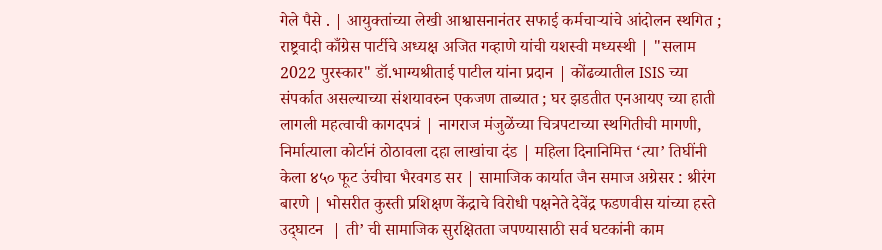गेले पैसे . | आयुक्तांच्या लेखी आश्वासनानंतर सफाई कर्मचाऱ्यांचे आंदोलन स्थगित ; राष्ट्रवादी काँग्रेस पार्टीचे अध्यक्ष अजित गव्हाणे यांची यशस्वी मध्यस्थी | "सलाम 2022 पुरस्कार" डॉ.भाग्यश्रीताई पाटील यांना प्रदान | कोंढव्यातील ISIS च्या संपर्कात असल्याच्या संशयावरुन एकजण ताब्यात ; घर झडतीत एनआयए च्या हाती लागली महत्वाची कागदपत्रं | नागराज मंजुळेंच्या चित्रपटाच्या स्थगितीची मागणी, निर्मात्याला कोर्टानं ठोठावला दहा लाखांचा दंड | महिला दिनानिमित्त ‘त्या’ तिघींनी केला ४५० फूट उंचीचा भैरवगड सर | सामाजिक कार्यात जैन समाज अग्रेसर : श्रीरंग बारणे | भोसरीत कुस्ती प्रशिक्षण केंद्राचे विरोधी पक्षनेते देवेंद्र फडणवीस यांच्या हस्ते उद्‌घाटन  | ती’ ची सामाजिक सुरक्षितता जपण्यासाठी सर्व घटकांनी काम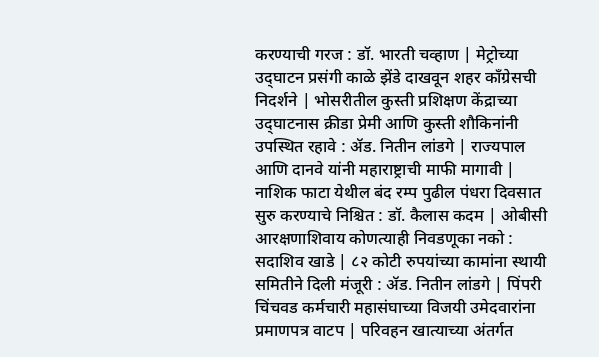करण्याची गरज : डॉ. भारती चव्हाण | मेट्रोच्या उद्‌घाटन प्रसंगी काळे झेंडे दाखवून शहर कॉंग्रेसची निदर्शने | भोसरीतील कुस्ती प्रशिक्षण केंद्राच्या उद्‌घाटनास क्रीडा प्रेमी आणि कुस्ती शौकिनांनी उपस्थित रहावे : ॲड. नितीन लांडगे | राज्यपाल आणि दानवे यांनी महाराष्ट्राची माफी मागावी | नाशिक फाटा येथील बंद रम्प पुढील पंधरा दिवसात सुरु करण्याचे निश्चित : डॉ. कैलास कदम | ओबीसी आरक्षणाशिवाय कोणत्याही निवडणूका नको : सदाशिव खाडे | ८२ कोटी रुपयांच्या कामांना स्थायी समितीने दिली मंजूरी : ॲड. नितीन लांडगे | पिंपरी चिंचवड कर्मचारी महासंघाच्या विजयी उमेदवारांना प्रमाणपत्र वाटप | परिवहन खात्याच्या अंतर्गत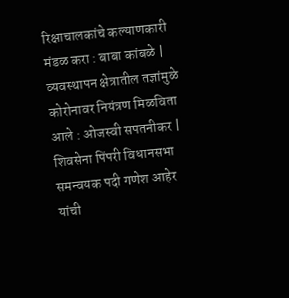रिक्षाचालकांचे कल्याणकारी मंडळ करा : बाबा कांबळे | व्यवस्थापन क्षेत्रातील तज्ञांमुळे कोरोनावर नियंत्रण मिळविता आले : ओजस्वी सपतनीकर | शिवसेना पिंपरी विधानसभा समन्वयक पदी गणेश आहेर यांची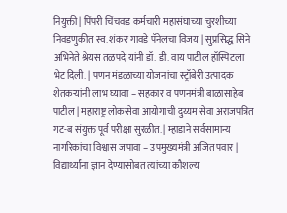नियुक्ती | पिंपरी चिंचवड कर्मचारी महासंघाच्या चुरशीच्या निवडणुकीत स्व. शंकर गावडे पॅनेलचा विजय | सुप्रसिद्ध सिने अभिनेते श्रेयस तळपदे यांनी डॉ. डी. वाय पाटील हॉस्पिटला भेट दिली. | पणन मंडळाच्या योजनांचा स्ट्रॉबेरी उत्पादक शेतकऱ्यांनी लाभ घ्यावा – सहकार व पणनमंत्री बाळासाहेब पाटील | महाराष्ट्र लोकसेवा आयोगाची दुय्यम सेवा अराजपत्रित गट-ब संयुक्त पूर्व परीक्षा सुरळीत. | म्हाडाने सर्वसामान्य नागरिकांचा विश्वास जपावा – उपमुख्यमंत्री अजित पवार | विद्यार्थ्यांना ज्ञान देण्यासोबत त्यांच्या कौशल्य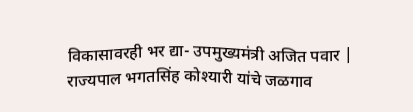विकासावरही भर द्या- उपमुख्यमंत्री अजित पवार | राज्यपाल भगतसिंह कोश्यारी यांचे जळगाव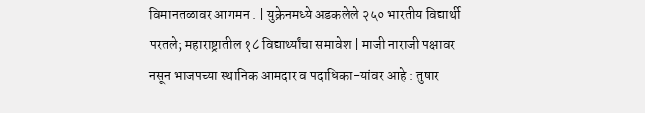विमानतळावर आगमन . | युक्रेनमध्ये अडकलेले २५० भारतीय विद्यार्थी परतले; महाराष्ट्रातील १८ विद्यार्थ्यांचा समावेश | माजी नाराजी पक्षावर नसून भाजपच्या स्थानिक आमदार व पदाधिका-यांवर आहे : तुषार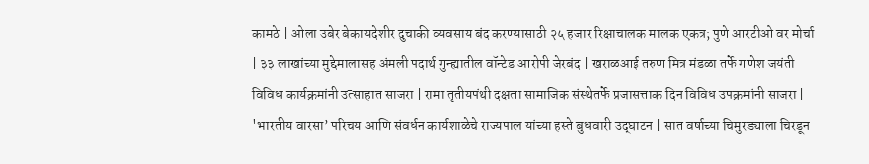कामठे | ओला उबेर बेकायदेशीर दुचाकी व्यवसाय बंद करण्यासाठी २५ हजार रिक्षाचालक मालक एकत्र; पुणे आरटीओ वर मोर्चा | ३३ लाखांच्या मुद्देमालासह अंमली पदार्थ गुन्ह्यातील वॉन्टेड आरोपी जेरबंद | खराळआई तरुण मित्र मंडळा तर्फे गणेश जयंती विविध कार्यक्रमांनी उत्साहात साजरा | रामा तृतीयपंथी दक्षता सामाजिक संस्थेतर्फे प्रजासत्ताक दिन विविध उपक्रमांनी साजरा | 'भारतीय वारसा’ परिचय आणि संवर्धन कार्यशाळेचे राज्यपाल यांच्या हस्ते बुधवारी उद्‌घाटन | सात वर्षाच्या चिमुरड्याला चिरडून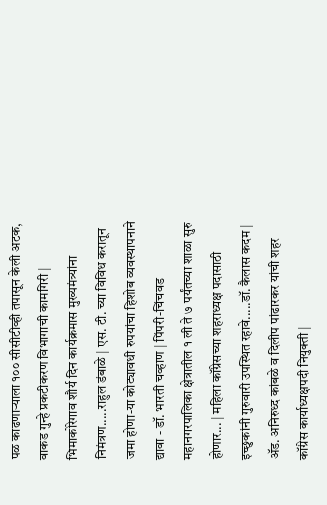पळ काढणाऱ्याला १०० सीसीटीव्ही तपासून केली अटक, वाकड गुन्हे प्रकटीकरण विभागाची कामगिरी | भिमाकोरेगाव शौर्य दिन कार्यक्रमास मुख्यमंत्र्यांना निमंत्रण.....राहुल डंबाळे | एस. टी. च्या विविध करातून जमा होणा-या कोट्यावधी रुपयांचा हिशोब व्यवस्थापनाने द्यावा - डॉ. भारती चव्हाण | पिंपरी-चिंचवड महानगरपालिका क्षेत्रातील १ ली ते ७ पर्यंतच्या शाळा सुरु होणार... | महिला कॉंग्रेसच्या शहराध्यक्ष पदासाठी इच्छुकांनी गुरुवारी उपस्थित रहावे.....डॉ. कैलास कदम | ॲड. अनिरुध्द कांबळे व दिलीप पांढारकर यांची शहर कॉंग्रेस कार्याध्यक्षपदी नियुक्ती |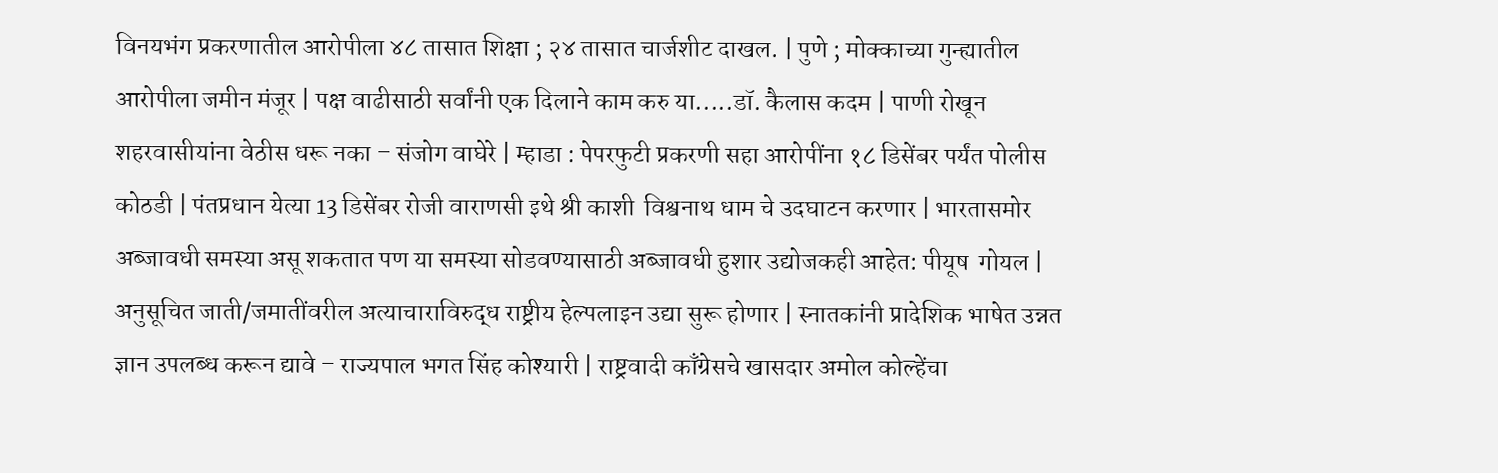विनयभंग प्रकरणातील आरोपीला ४८ तासात शिक्षा ; २४ तासात चार्जशीट दाखल. | पुणे ; मोक्काच्या गुन्ह्यातील आरोपीला जमीन मंजूर | पक्ष वाढीसाठी सर्वांनी एक दिलाने काम करु या.....डॉ. कैलास कदम | पाणी रोखून शहरवासीयांना वेठीस धरू नका – संजोग वाघेरे | म्हाडा : पेपरफुटी प्रकरणी सहा आरोपींना १८ डिसेंबर पर्यंत पोलीस कोठडी | पंतप्रधान येत्या 13 डिसेंबर रोजी वाराणसी इथे श्री काशी  विश्वनाथ धाम चे उदघाटन करणार | भारतासमोर अब्जावधी समस्या असू शकतात पण या समस्या सोडवण्यासाठी अब्जावधी हुशार उद्योजकही आहेत: पीयूष  गोयल | अनुसूचित जाती/जमातींवरील अत्याचाराविरुद्ध राष्ट्रीय हेल्पलाइन उद्या सुरू होणार | स्नातकांनी प्रादेशिक भाषेत उन्नत ज्ञान उपलब्ध करून द्यावे – राज्यपाल भगत सिंह कोश्यारी | राष्ट्रवादी काँग्रेसचे खासदार अमोल कोल्हेंचा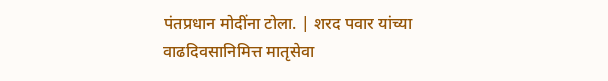पंतप्रधान मोदींना टोला. | शरद पवार यांच्या वाढदिवसानिमित्त मातृसेवा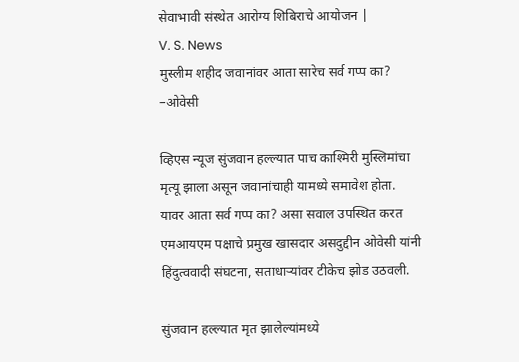सेवाभावी संस्थेत आरोग्य शिबिराचे आयोजन |
V. S. News
मुस्लीम शहीद जवानांवर आता सारेच सर्व गप्प का? –ओवेसी

व्हिएस न्यूज सुंजवान हल्ल्यात पाच काश्मिरी मुस्लिमांचा मृत्यू झाला असून जवानांचाही यामध्ये समावेश होता. यावर आता सर्व गप्प का? असा सवाल उपस्थित करत एमआयएम पक्षाचे प्रमुख खासदार असदुद्दीन ओवेसी यांनी हिंदुत्ववादी संघटना, सताधाऱ्यांवर टीकेच झोड उठवली.

सुंजवान हल्ल्यात मृत झालेल्यांमध्ये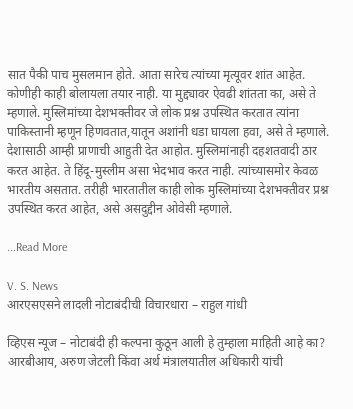सात पैकी पाच मुसलमान होते. आता सारेच त्यांच्या मृत्यूवर शांत आहेत. कोणीही काही बोलायला तयार नाही. या मुद्द्यावर ऐवढी शांतता का, असे ते म्हणाले. मुस्लिमांच्या देशभक्तीवर जे लोक प्रश्न उपस्थित करतात त्यांना पाकिस्तानी म्हणून हिणवतात,यातून अशांनी धडा घायला हवा, असे ते म्हणाले. देशासाठी आम्ही प्राणाची आहुती देत आहोत. मुस्लिमांनाही दहशतवादी ठार करत आहेत. ते हिंदू-मुस्लीम असा भेदभाव करत नाही. त्यांच्यासमोर केवळ भारतीय असतात. तरीही भारतातील काही लोक मुस्लिमांच्या देशभक्तीवर प्रश्न उपस्थित करत आहेत, असे असदुद्दीन ओवेसी म्हणाले.

...Read More

V. S. News
आरएसएसने लादली नोटाबंदीची विचारधारा – राहुल गांधी

व्हिएस न्यूज – नोटाबंदी ही कल्पना कुठून आली हे तुम्हाला माहिती आहे का? आरबीआय, अरुण जेटली किंवा अर्थ मंत्रालयातील अधिकारी यांची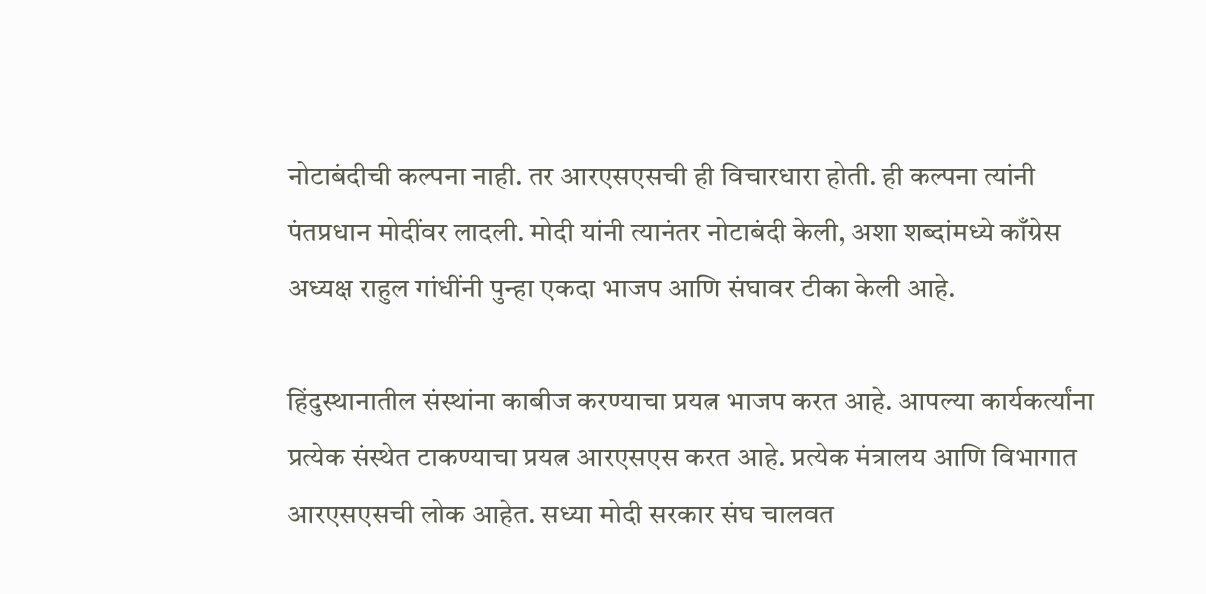नोटाबंदीची कल्पना नाही. तर आरएसएसची ही विचारधारा होती. ही कल्पना त्यांनी पंतप्रधान मोदींवर लादली. मोदी यांनी त्यानंतर नोटाबंदी केली, अशा शब्दांमध्ये काँग्रेस अध्यक्ष राहुल गांधींनी पुन्हा एकदा भाजप आणि संघावर टीका केली आहे.

हिंदुस्थानातील संस्थांना काबीज करण्याचा प्रयत्न भाजप करत आहे. आपल्या कार्यकर्त्यांना प्रत्येक संस्थेत टाकण्याचा प्रयत्न आरएसएस करत आहे. प्रत्येक मंत्रालय आणि विभागात आरएसएसची लोक आहेत. सध्या मोदी सरकार संघ चालवत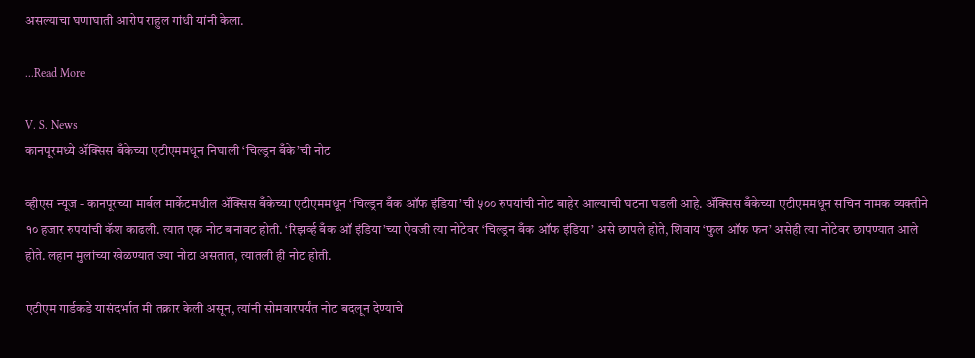असल्याचा घणाघाती आरोप राहुल गांधी यांनी केला.

...Read More

V. S. News
कानपूरमध्ये ॲक्सिस बँकेच्या एटीएममधून निघाली ‘चिल्ड्रन बँके’ची नोट

व्हीएस न्यूज - कानपूरच्या मार्बल मार्केटमधील ॲक्सिस बँकेच्या एटीएममधून ‘चिल्ड्रन बँक ऑफ इंडिया’ची ५०० रुपयांची नोट बाहेर आल्याची घटना घडली आहे. ॲक्सिस बँकेच्या एटीएममधून सचिन नामक व्यक्तीने १० हजार रुपयांची कॅश काढली. त्यात एक नोट बनावट होती. ‘रिझर्व्ह बँक ऑ इंडिया’च्या ऐवजी त्या नोटेवर ‘चिल्ड्रन बँक ऑफ इंडिया’ असे छापले होते, शिवाय ‘फुल ऑफ फन’ असेही त्या नोटेवर छापण्यात आले होते. लहान मुलांच्या खेळण्यात ज्या नोटा असतात, त्यातली ही नोट होती.

एटीएम गार्डकडे यासंदर्भात मी तक्रार केली असून, त्यांनी सोमवारपर्यंत नोट बदलून देण्याचे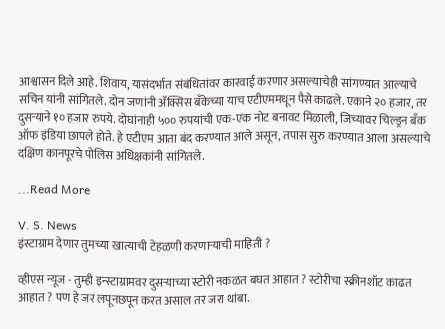आश्वासन दिले आहे. शिवाय, यासंदर्भात संबंधितांवर कारवाई करणार असल्याचेही सांगण्यात आल्याचे सचिन यांनी सांगितले. दोन जणांनी ॲक्सिस बँकेच्या याच एटीएममधून पैसे काढले. एकाने २० हजार, तर दुसऱ्याने १० हजार रुपये. दोघांनाही ५०० रुपयांची एक-एक नोट बनावट मिळाली, जिच्यावर चिल्ड्रन बँक ऑफ इंडिया छापले होते. हे एटीएम आता बंद करण्यात आले असून, तपास सुरु करण्यात आला असल्याचे दक्षिण कानपूरचे पोलिस अधिक्षकांनी सांगितले.

...Read More

V. S. News
इंस्टाग्राम देणार तुमच्या खात्याची टेहळणी करणाऱ्याची माहिती ?

व्हीएस न्यूज - तुम्ही इन्स्टाग्रामवर दुसऱ्याच्या स्टोरी नकळत बघत आहात ? स्टोरीचा स्क्रीनशॉट काढत आहात ? पण हे जर लपूनछपून करत असाल तर जरा थांबा.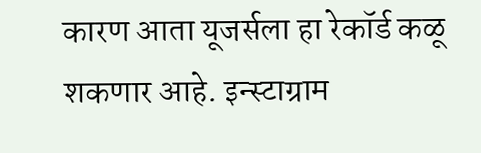कारण आता यूजर्सला हा रेकॉर्ड कळू शकणार आहे. इन्स्टाग्राम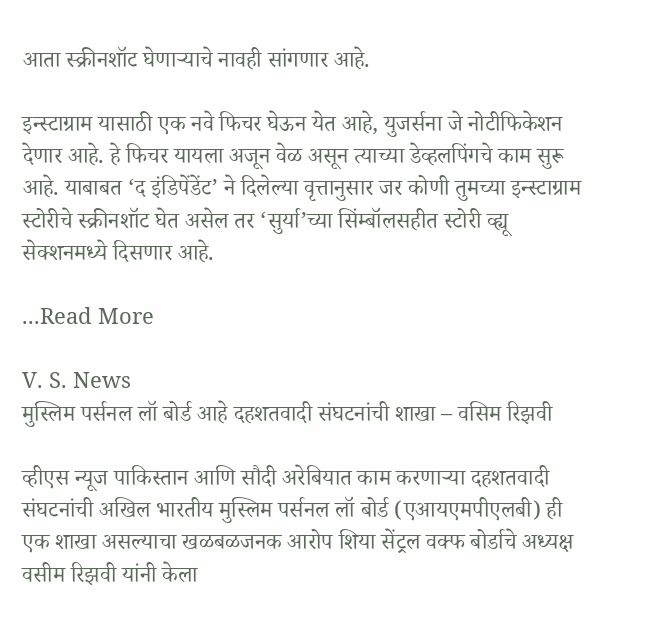आता स्क्रीनशॉट घेणाऱ्याचे नावही सांगणार आहे.

इन्स्टाग्राम यासाठी एक नवे फिचर घेऊन येत आहे, युजर्सना जे नोटीफिकेशन देणार आहे. हे फिचर यायला अजून वेळ असून त्याच्या डेव्हलपिंगचे काम सुरू आहे. याबाबत ‘द इंडिपेंडेंट’ ने दिलेल्या वृत्तानुसार जर कोणी तुमच्या इन्स्टाग्राम स्टोरीचे स्क्रीनशॉट घेत असेल तर ‘सुर्या’च्या सिंम्बॉलसहीत स्टोरी व्ह्यू सेक्शनमध्ये दिसणार आहे.

...Read More

V. S. News
मुस्लिम पर्सनल लॉ बोर्ड आहे दहशतवादी संघटनांची शाखा – वसिम रिझवी

व्हीएस न्यूज पाकिस्तान आणि सौदी अरेबियात काम करणाऱ्या दहशतवादी संघटनांची अखिल भारतीय मुस्लिम पर्सनल लॉ बोर्ड (एआयएमपीएलबी) ही एक शाखा असल्याचा खळबळजनक आरोप शिया सेंट्रल वक्फ बोर्डाचे अध्यक्ष वसीम रिझवी यांनी केला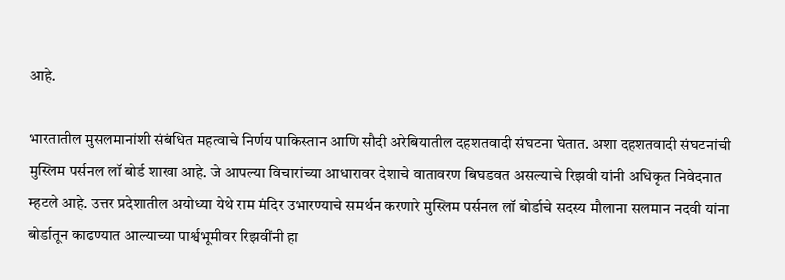आहे.

भारतातील मुसलमानांशी संबंधित महत्वाचे निर्णय पाकिस्तान आणि सौदी अरेबियातील दहशतवादी संघटना घेतात. अशा दहशतवादी संघटनांची मुस्लिम पर्सनल लॉ बोर्ड शाखा आहे. जे आपल्या विचारांच्या आधारावर देशाचे वातावरण बिघडवत असल्याचे रिझवी यांनी अधिकृत निवेदनात म्हटले आहे. उत्तर प्रदेशातील अयोध्या येथे राम मंदिर उभारण्याचे समर्थन करणारे मुस्लिम पर्सनल लॉ बोर्डाचे सदस्य मौलाना सलमान नदवी यांना बोर्डातून काढण्यात आल्याच्या पार्श्वभूमीवर रिझवींनी हा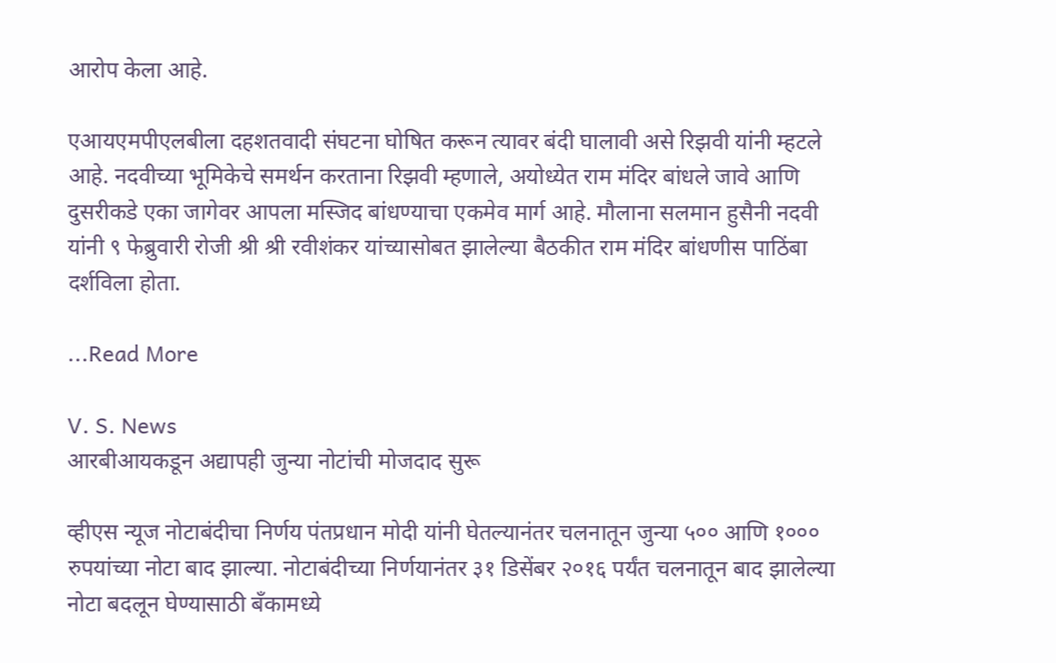आरोप केला आहे.

एआयएमपीएलबीला दहशतवादी संघटना घोषित करून त्यावर बंदी घालावी असे रिझवी यांनी म्हटले आहे. नदवीच्या भूमिकेचे समर्थन करताना रिझवी म्हणाले, अयोध्येत राम मंदिर बांधले जावे आणि दुसरीकडे एका जागेवर आपला मस्जिद बांधण्याचा एकमेव मार्ग आहे. मौलाना सलमान हुसैनी नदवी यांनी ९ फेब्रुवारी रोजी श्री श्री रवीशंकर यांच्यासोबत झालेल्या बैठकीत राम मंदिर बांधणीस पाठिंबा दर्शविला होता.

...Read More

V. S. News
आरबीआयकडून अद्यापही जुन्या नोटांची मोजदाद सुरू

व्हीएस न्यूज नोटाबंदीचा निर्णय पंतप्रधान मोदी यांनी घेतल्यानंतर चलनातून जुन्या ५०० आणि १००० रुपयांच्या नोटा बाद झाल्या. नोटाबंदीच्या निर्णयानंतर ३१ डिसेंबर २०१६ पर्यंत चलनातून बाद झालेल्या नोटा बदलून घेण्यासाठी बँकामध्ये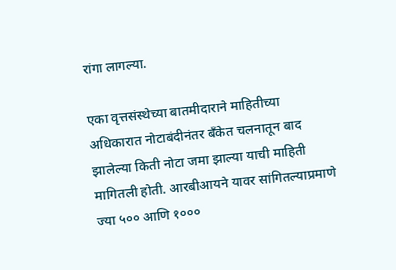रांगा लागल्या.

एका वृत्तसंस्थेच्या बातमीदाराने माहितीच्या अधिकारात नोटाबंदीनंतर बँकेत चलनातून बाद झालेल्या किती नोटा जमा झाल्या याची माहिती मागितली होती. आरबीआयने यावर सांगितल्याप्रमाणे ज्या ५०० आणि १०००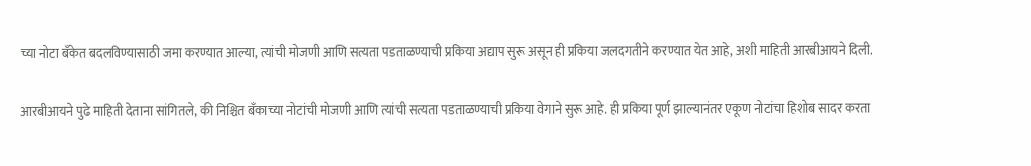च्या नोटा बँकेत बदलविण्यासाठी जमा करण्यात आल्या, त्यांची मोजणी आणि सत्यता पडताळण्याची प्रकिया अद्याप सुरू असून ही प्रकिया जलदगतीने करण्यात येत आहे, अशी माहिती आरबीआयने दिली.

आरबीआयने पुढे माहिती देताना सांगितले, की निश्चित बँकाच्या नोटांची मोजणी आणि त्यांची सत्यता पडताळण्याची प्रकिया वेगाने सुरू आहे. ही प्रकिया पूर्ण झाल्यानंतर एकूण नोटांचा हिशोब सादर करता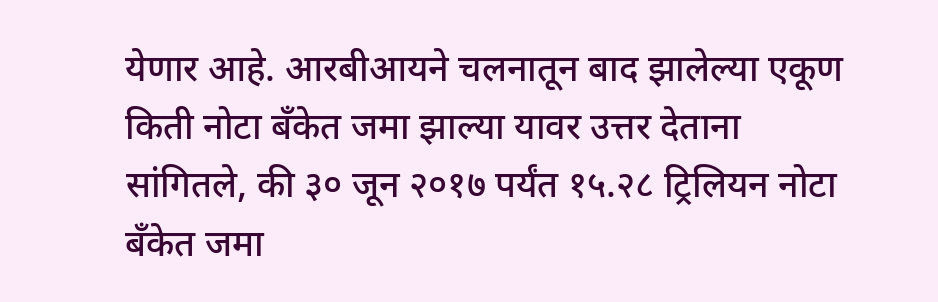येणार आहे. आरबीआयने चलनातून बाद झालेल्या एकूण किती नोटा बँकेत जमा झाल्या यावर उत्तर देताना सांगितले, की ३० जून २०१७ पर्यंत १५.२८ ट्रिलियन नोटा बँकेत जमा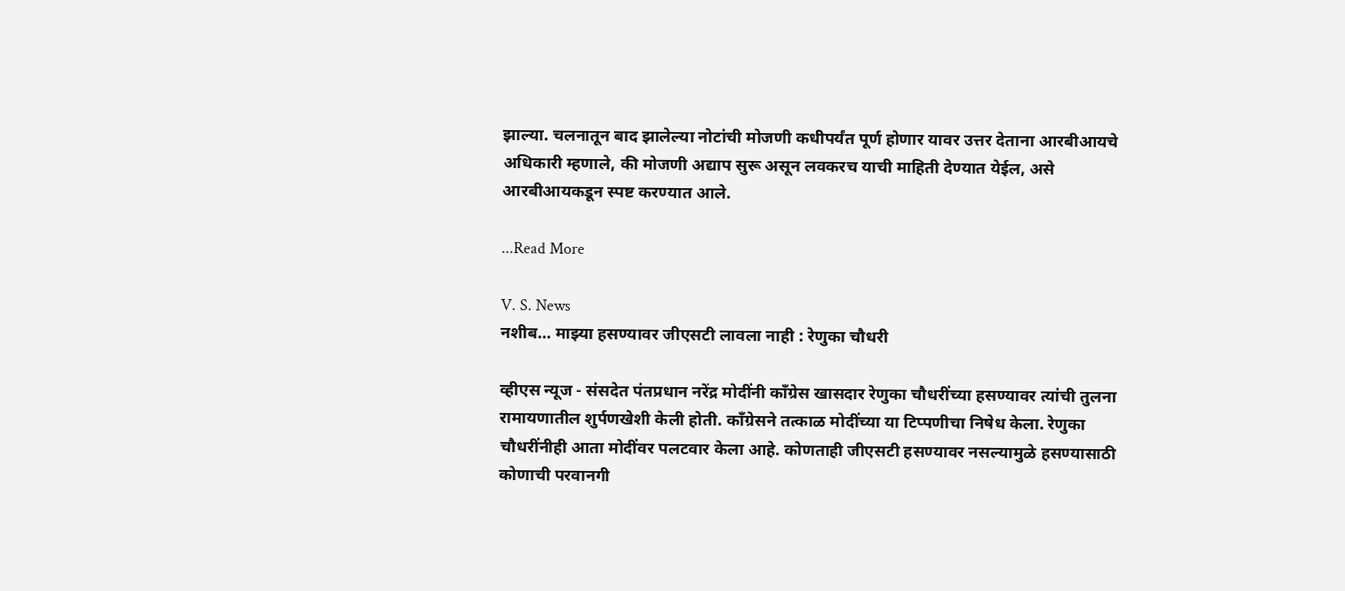झाल्या. चलनातून बाद झालेल्या नोटांची मोजणी कधीपर्यंत पूर्ण होणार यावर उत्तर देताना आरबीआयचे अधिकारी म्हणाले, की मोजणी अद्याप सुरू असून लवकरच याची माहिती देण्यात येईल, असे आरबीआयकडून स्पष्ट करण्यात आले.

...Read More

V. S. News
नशीब… माझ्या हसण्यावर जीएसटी लावला नाही : रेणुका चौधरी

व्हीएस न्यूज - संसदेत पंतप्रधान नरेंद्र मोदींनी काँग्रेस खासदार रेणुका चौधरींच्या हसण्यावर त्यांची तुलना रामायणातील शुर्पणखेशी केली होती. काँग्रेसने तत्काळ मोदींच्या या टिप्पणीचा निषेध केला. रेणुका चौधरींनीही आता मोदींवर पलटवार केला आहे. कोणताही जीएसटी हसण्यावर नसल्यामुळे हसण्यासाठी कोणाची परवानगी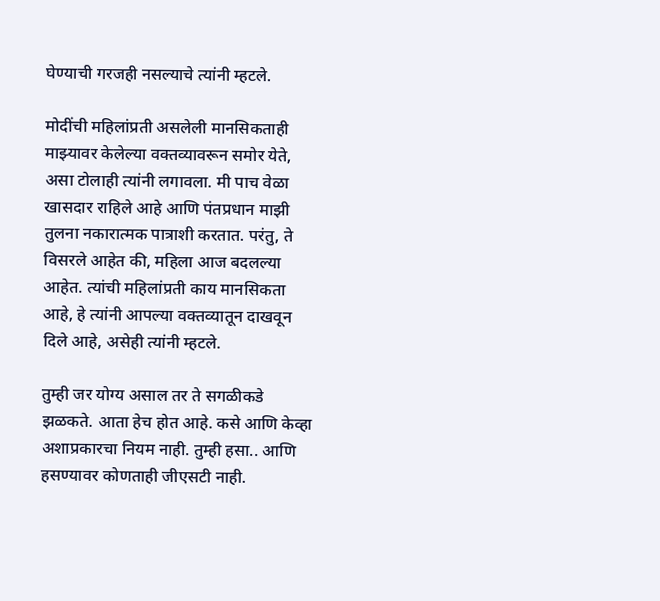घेण्याची गरजही नसल्याचे त्यांनी म्हटले.

मोदींची महिलांप्रती असलेली मानसिकताही माझ्यावर केलेल्या वक्तव्यावरून समोर येते, असा टोलाही त्यांनी लगावला. मी पाच वेळा खासदार राहिले आहे आणि पंतप्रधान माझी तुलना नकारात्मक पात्राशी करतात. परंतु, ते विसरले आहेत की, महिला आज बदलल्या आहेत. त्यांची महिलांप्रती काय मानसिकता आहे, हे त्यांनी आपल्या वक्तव्यातून दाखवून दिले आहे, असेही त्यांनी म्हटले.

तुम्ही जर योग्य असाल तर ते सगळीकडे झळकते. आता हेच होत आहे. कसे आणि केव्हा अशाप्रकारचा नियम नाही. तुम्ही हसा.. आणि हसण्यावर कोणताही जीएसटी नाही.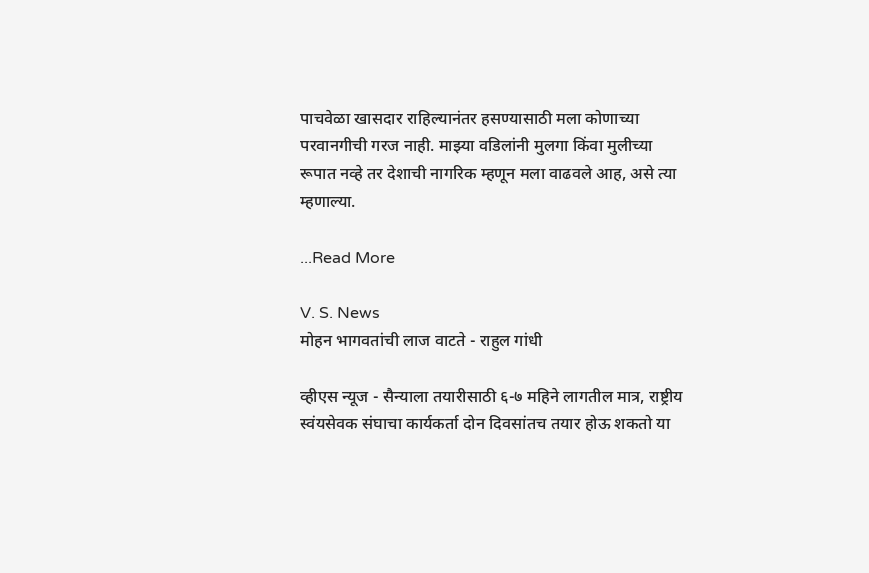पाचवेळा खासदार राहिल्यानंतर हसण्यासाठी मला कोणाच्या परवानगीची गरज नाही. माझ्या वडिलांनी मुलगा किंवा मुलीच्या रूपात नव्हे तर देशाची नागरिक म्हणून मला वाढवले आह, असे त्या म्हणाल्या.

...Read More

V. S. News
मोहन भागवतांची लाज वाटते - राहुल गांधी

व्हीएस न्यूज - सैन्याला तयारीसाठी ६-७ महिने लागतील मात्र, राष्ट्रीय स्वंयसेवक संघाचा कार्यकर्ता दोन दिवसांतच तयार होऊ शकतो या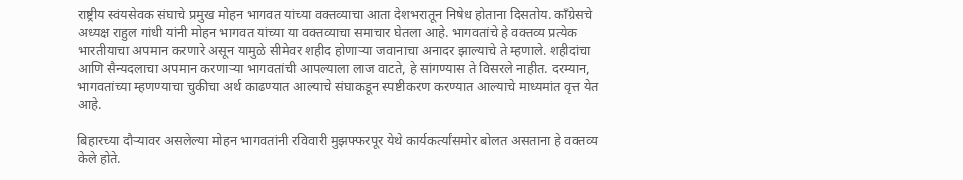राष्ट्रीय स्वंयसेवक संघाचे प्रमुख मोहन भागवत यांच्या वक्तव्याचा आता देशभरातून निषेध होताना दिसतोय. काँग्रेसचे अध्यक्ष राहुल गांधी यांनी मोहन भागवत यांच्या या वक्तव्याचा समाचार घेतला आहे. भागवतांचे हे वक्तव्य प्रत्येक भारतीयाचा अपमान करणारे असून यामुळे सीमेवर शहीद होणाऱ्या जवानाचा अनादर झाल्याचे ते म्हणाले. शहीदांचा आणि सैन्यदलाचा अपमान करणाऱ्या भागवतांची आपल्याला लाज वाटते, हे सांगण्यास ते विसरले नाहीत. दरम्यान, भागवतांच्या म्हणण्याचा चुकीचा अर्थ काढण्यात आल्याचे संघाकडून स्पष्टीकरण करण्यात आल्याचे माध्यमांत वृत्त येत आहे.

बिहारच्या दौऱ्यावर असलेल्या मोहन भागवतांनी रविवारी मुझफ्फरपूर येथे कार्यकर्त्यांसमोर बोलत असताना हे वक्तव्य केले होते.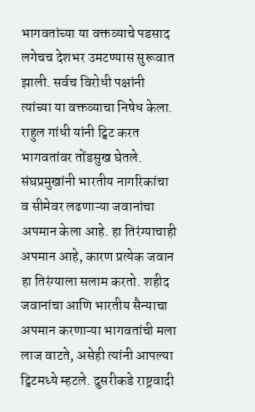भागवतांच्या या वक्तव्याचे पडसाद लगेचच देशभर उमटण्यास सुरूवात झाली. सर्वच विरोधी पक्षांनी त्यांच्या या वक्तव्याचा निषेध केला. राहुल गांधी यांनी ट्विट करत भागवतांवर तोंडसुख घेतले. संघप्रमुखांनी भारतीय नागरिकांचा व सीमेवर लढणाऱ्या जवानांचा अपमान केला आहे. हा तिरंग्याचाही अपमान आहे, कारण प्रत्येक जवान हा तिरंग्याला सलाम करतो. शहीद जवानांचा आणि भारतीय सैन्याचा अपमान करणाऱ्या भागवतांची मला लाज वाटते, असेही त्यांनी आपल्या ट्विटमध्ये म्हटले. दुसरीकडे राष्ट्रवादी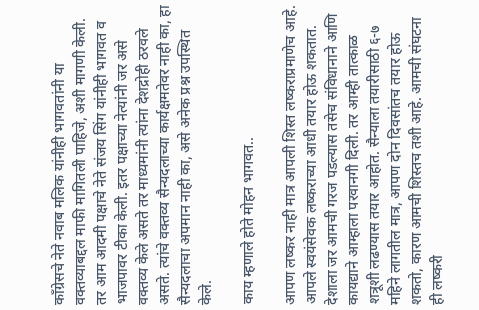काँग्रेसचे नेते नवाब मलिक यांनीही भागवतांनी या वक्तव्याबद्दल माफी मागितली पाहिजे, अशी मागणी केली. तर आम आदमी पक्षाचे नेते संजय सिंग यांनीही भागवत व भाजपावर टीका केली. इतर पक्षाच्या नेत्यांनी जर असे वक्तव्य केले असते तर माध्यमांनी त्यांना देशद्रोही ठरवले असते. त्यांचे वक्तव्य सैन्यदलाच्या कार्यक्षमतेवर नाही का, हा सैन्यदलाचा अपमान नाही का, असे अनेक प्रश्न उपस्थित केले.

काय म्हणाले होते मोहन भागवत..

आपण लष्कर नाही मात्र आपली शिस्त लष्कराप्रमाणेच आहे. आपले स्वयंसेवक लष्कराच्या आधी तयार होऊ शकतात. देशाला जर आमची गरज पडल्यास तसेच संविधानाने आणि कायद्याने आम्हाला परवानगी दिली. तर आम्ही तात्काळ शत्रूशी लढण्यास तयार आहोत. सैन्याला तयारीसाठी ६-७ महिने लागतील मात्र, आपण दोन दिवसांतच तयार होऊ शकतो, कारण आमची शिस्तच तशी आहे. आमची संघटना ही लष्करी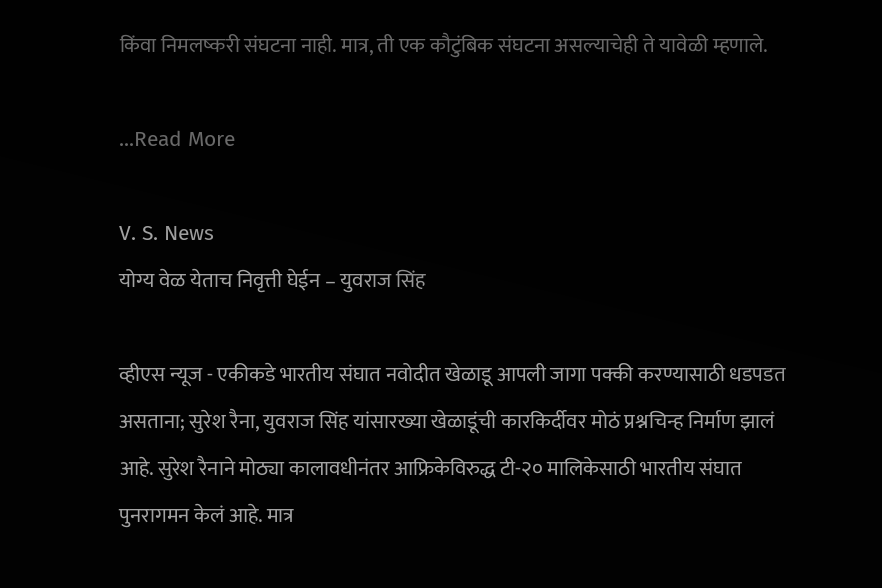किंवा निमलष्करी संघटना नाही. मात्र, ती एक कौटुंबिक संघटना असल्याचेही ते यावेळी म्हणाले.

...Read More

V. S. News
योग्य वेळ येताच निवृत्ती घेईन – युवराज सिंह

व्हीएस न्यूज - एकीकडे भारतीय संघात नवोदीत खेळाडू आपली जागा पक्की करण्यासाठी धडपडत असताना; सुरेश रैना, युवराज सिंह यांसारख्या खेळाडूंची कारकिर्दीवर मोठं प्रश्नचिन्ह निर्माण झालं आहे. सुरेश रैनाने मोठ्या कालावधीनंतर आफ्रिकेविरुद्ध टी-२० मालिकेसाठी भारतीय संघात पुनरागमन केलं आहे. मात्र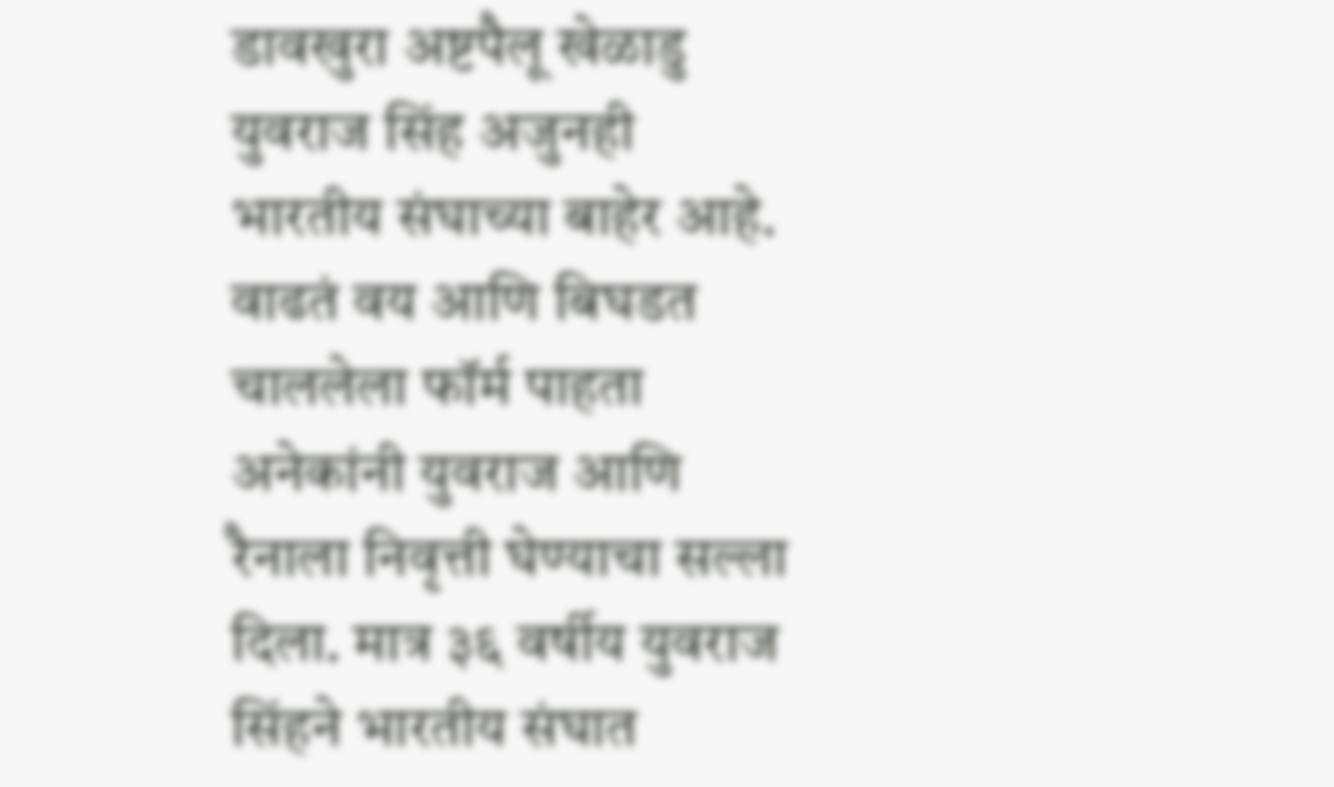डावखुरा अष्टपैलू खेळाडु युवराज सिंह अजुनही भारतीय संघाच्या बाहेर आहे. वाढतं वय आणि बिघडत चाललेला फॉर्म पाहता अनेकांनी युवराज आणि रैनाला निवृत्ती घेण्याचा सल्ला दिला. मात्र ३६ वर्षीय युवराज सिंहने भारतीय संघात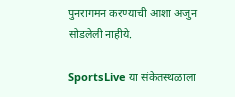पुनरागमन करण्याची आशा अजुन सोडलेली नाहीये.

SportsLive या संकेतस्थळाला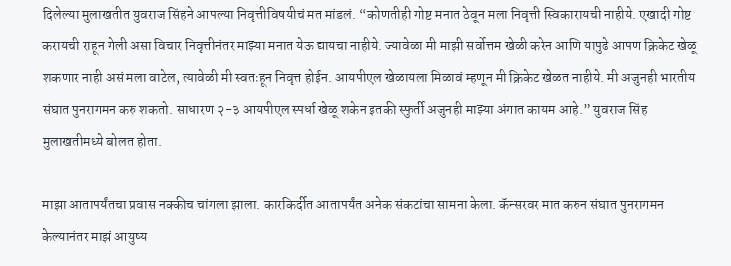दिलेल्या मुलाखतीत युवराज सिंहने आपल्या निवृत्तीविषयीचं मत मांडलं. “कोणतीही गोष्ट मनात ठेवून मला निवृत्ती स्विकारायची नाहीये. एखादी गोष्ट करायची राहून गेली असा विचार निवृत्तीनंतर माझ्या मनात येऊ द्यायचा नाहीये. ज्यावेळा मी माझी सर्वोत्तम खेळी करेन आणि यापुढे आपण क्रिकेट खेळू शकणार नाही असं मला वाटेल, त्यावेळी मी स्वतःहून निवृत्त होईन. आयपीएल खेळायला मिळावं म्हणून मी क्रिकेट खेळत नाहीये. मी अजुनही भारतीय संघात पुनरागमन करु शकतो. साधारण २-३ आयपीएल स्पर्धा खेळू शकेन इतकी स्फुर्ती अजुनही माझ्या अंगात कायम आहे.” युवराज सिंह मुलाखतीमध्ये बोलत होता.

माझा आतापर्यंतचा प्रवास नक्कीच चांगला झाला. कारकिर्दीत आतापर्यंत अनेक संकटांचा सामना केला. कॅन्सरवर मात करुन संघात पुनरागमन केल्यानंतर माझं आयुष्य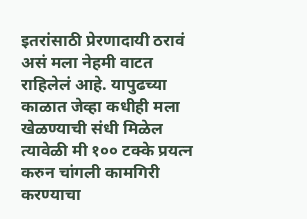इतरांसाठी प्रेरणादायी ठरावं असं मला नेहमी वाटत राहिलेलं आहे. यापुढच्या काळात जेव्हा कधीही मला खेळण्याची संधी मिळेल त्यावेळी मी १०० टक्के प्रयत्न करुन चांगली कामगिरी करण्याचा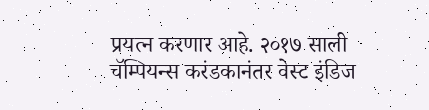प्रयत्न करणार आहे. २०१७ साली चॅम्पियन्स करंडकानंतर वेस्ट इंडिज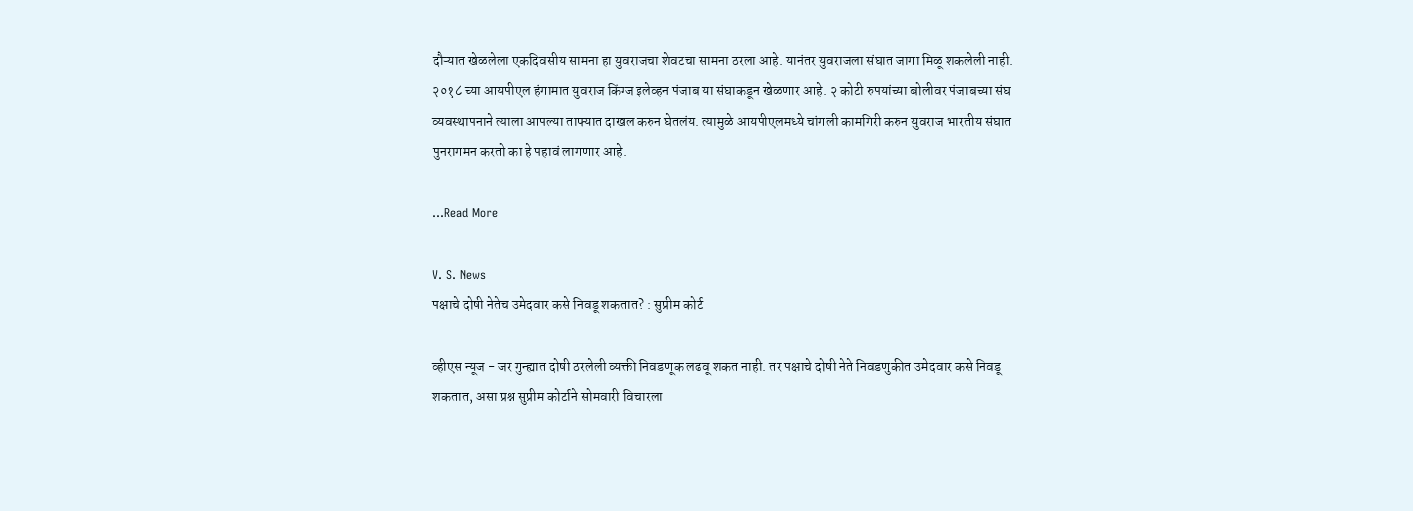दौऱ्यात खेळलेला एकदिवसीय सामना हा युवराजचा शेवटचा सामना ठरला आहे. यानंतर युवराजला संघात जागा मिळू शकलेली नाही. २०१८ च्या आयपीएल हंगामात युवराज किंग्ज इलेव्हन पंजाब या संघाकडून खेळणार आहे. २ कोटी रुपयांच्या बोलीवर पंजाबच्या संघ व्यवस्थापनाने त्याला आपल्या ताफ्यात दाखल करुन घेतलंय. त्यामुळे आयपीएलमध्ये चांगली कामगिरी करुन युवराज भारतीय संघात पुनरागमन करतो का हे पहावं लागणार आहे.

...Read More

V. S. News
पक्षाचे दोषी नेतेच उमेदवार कसे निवडू शकतात? : सुप्रीम कोर्ट

व्हीएस न्यूज - जर गुन्ह्यात दोषी ठरलेली व्यक्ती निवडणूक लढवू शकत नाही. तर पक्षाचे दोषी नेते निवडणुकीत उमेदवार कसे निवडू शकतात, असा प्रश्न सुप्रीम कोर्टाने सोमवारी विचारला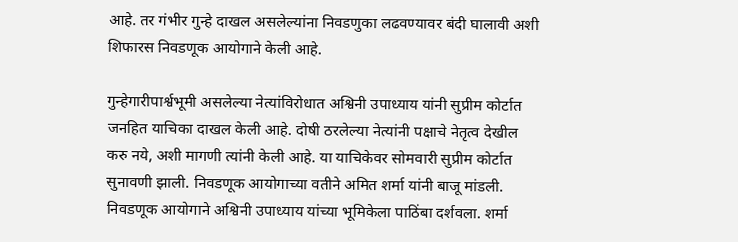आहे. तर गंभीर गुन्हे दाखल असलेल्यांना निवडणुका लढवण्यावर बंदी घालावी अशी शिफारस निवडणूक आयोगाने केली आहे.

गुन्हेगारीपार्श्वभूमी असलेल्या नेत्यांविरोधात अश्विनी उपाध्याय यांनी सुप्रीम कोर्टात जनहित याचिका दाखल केली आहे. दोषी ठरलेल्या नेत्यांनी पक्षाचे नेतृत्व देखील करु नये, अशी मागणी त्यांनी केली आहे. या याचिकेवर सोमवारी सुप्रीम कोर्टात सुनावणी झाली. निवडणूक आयोगाच्या वतीने अमित शर्मा यांनी बाजू मांडली. निवडणूक आयोगाने अश्विनी उपाध्याय यांच्या भूमिकेला पाठिंबा दर्शवला. शर्मा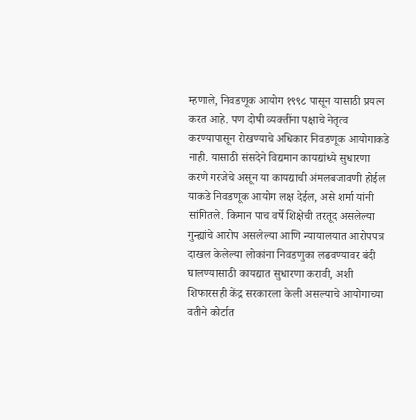म्हणाले, निवडणूक आयोग १९९८ पासून यासाठी प्रयत्न करत आहे. पण दोषी व्यक्तींना पक्षाचे नेतृत्व करण्यापासून रोखण्याचे अधिकार निवडणूक आयोगाकडे नाही. यासाठी संसदेने विद्यमान कायद्यांध्ये सुधारणा करणे गरजेचे असून या कायद्याची अंमलबजावणी होईल याकडे निवडणूक आयोग लक्ष देईल, असे शर्मा यांनी सांगितले. किमान पाच वर्षे शिक्षेची तरतूद असलेल्या गुन्ह्यांचे आरोप असलेल्या आणि न्यायालयात आरोपपत्र दाखल केलेल्या लोकांना निवडणुका लढवण्यावर बंदी घालण्यासाठी कायद्यात सुधारणा करावी, अशी शिफारसही केंद्र सरकारला केली असल्याचे आयोगाच्या वतीने कोर्टात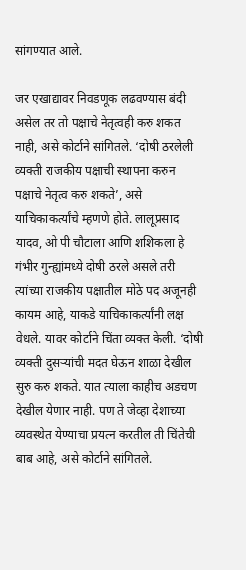सांगण्यात आले.

जर एखाद्यावर निवडणूक लढवण्यास बंदी असेल तर तो पक्षाचे नेतृत्वही करु शकत नाही, असे कोर्टाने सांगितले. ‘दोषी ठरलेली व्यक्ती राजकीय पक्षाची स्थापना करुन पक्षाचे नेतृत्व करु शकते’, असे याचिकाकर्त्यांचे म्हणणे होते. लालूप्रसाद यादव, ओ पी चौटाला आणि शशिकला हे गंभीर गुन्ह्यांमध्ये दोषी ठरले असले तरी त्यांच्या राजकीय पक्षातील मोठे पद अजूनही कायम आहे, याकडे याचिकाकर्त्यांनी लक्ष वेधले. यावर कोर्टाने चिंता व्यक्त केली. ‘दोषी व्यक्ती दुसऱ्यांची मदत घेऊन शाळा देखील सुरु करु शकते. यात त्याला काहीच अडचण देखील येणार नाही. पण ते जेव्हा देशाच्या व्यवस्थेत येण्याचा प्रयत्न करतील ती चिंतेची बाब आहे, असे कोर्टाने सांगितले.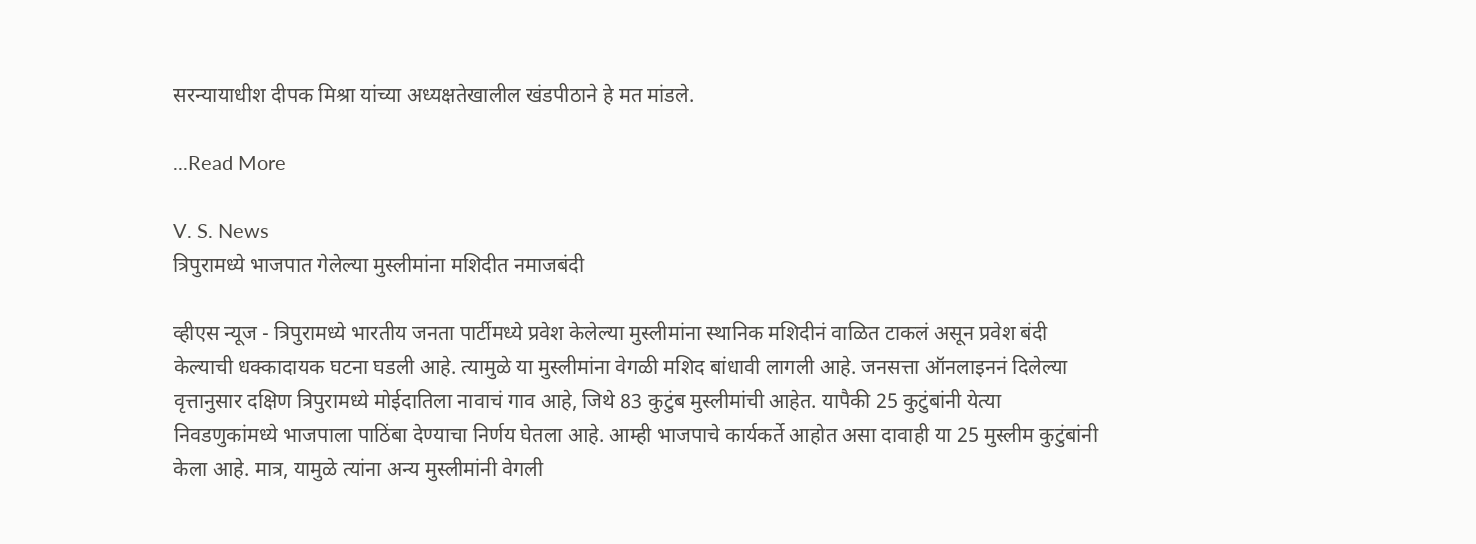सरन्यायाधीश दीपक मिश्रा यांच्या अध्यक्षतेखालील खंडपीठाने हे मत मांडले.

...Read More

V. S. News
त्रिपुरामध्ये भाजपात गेलेल्या मुस्लीमांना मशिदीत नमाजबंदी

व्हीएस न्यूज - त्रिपुरामध्ये भारतीय जनता पार्टीमध्ये प्रवेश केलेल्या मुस्लीमांना स्थानिक मशिदीनं वाळित टाकलं असून प्रवेश बंदी केल्याची धक्कादायक घटना घडली आहे. त्यामुळे या मुस्लीमांना वेगळी मशिद बांधावी लागली आहे. जनसत्ता ऑनलाइननं दिलेल्या वृत्तानुसार दक्षिण त्रिपुरामध्ये मोईदातिला नावाचं गाव आहे, जिथे 83 कुटुंब मुस्लीमांची आहेत. यापैकी 25 कुटुंबांनी येत्या निवडणुकांमध्ये भाजपाला पाठिंबा देण्याचा निर्णय घेतला आहे. आम्ही भाजपाचे कार्यकर्ते आहोत असा दावाही या 25 मुस्लीम कुटुंबांनी केला आहे. मात्र, यामुळे त्यांना अन्य मुस्लीमांनी वेगली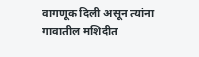वागणूक दिली असून त्यांना गावातील मशिदीत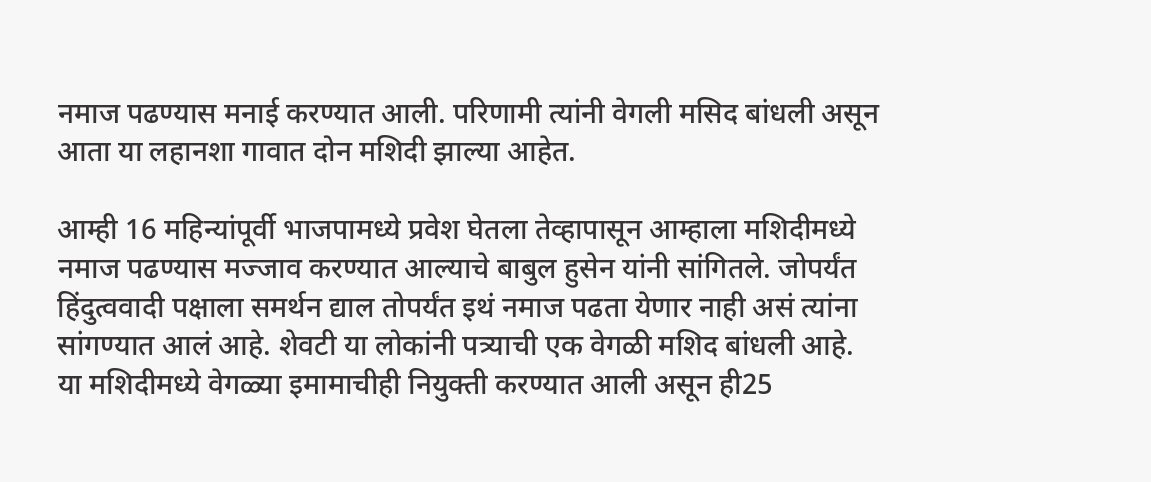नमाज पढण्यास मनाई करण्यात आली. परिणामी त्यांनी वेगली मसिद बांधली असून आता या लहानशा गावात दोन मशिदी झाल्या आहेत.

आम्ही 16 महिन्यांपूर्वी भाजपामध्ये प्रवेश घेतला तेव्हापासून आम्हाला मशिदीमध्ये नमाज पढण्यास मज्जाव करण्यात आल्याचे बाबुल हुसेन यांनी सांगितले. जोपर्यंत हिंदुत्ववादी पक्षाला समर्थन द्याल तोपर्यंत इथं नमाज पढता येणार नाही असं त्यांना सांगण्यात आलं आहे. शेवटी या लोकांनी पत्र्याची एक वेगळी मशिद बांधली आहे. या मशिदीमध्ये वेगळ्या इमामाचीही नियुक्ती करण्यात आली असून ही25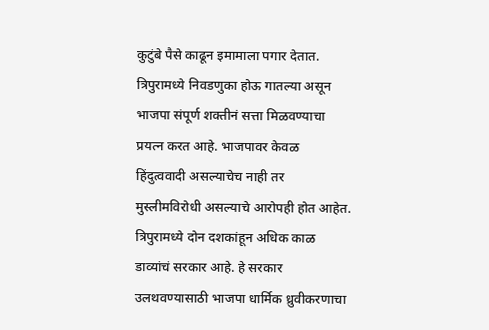कुटुंबे पैसे काढून इमामाला पगार देतात. त्रिपुरामध्ये निवडणुका होऊ गातल्या असून भाजपा संपूर्ण शक्तीनं सत्ता मिळवण्याचा प्रयत्न करत आहे. भाजपावर केवळ हिंदुत्ववादी असल्याचेच नाही तर मुस्लीमविरोधी असल्याचे आरोपही होत आहेत. त्रिपुरामध्ये दोन दशकांहून अधिक काळ डाव्यांचं सरकार आहे. हे सरकार उलथवण्यासाठी भाजपा धार्मिक ध्रुवीकरणाचा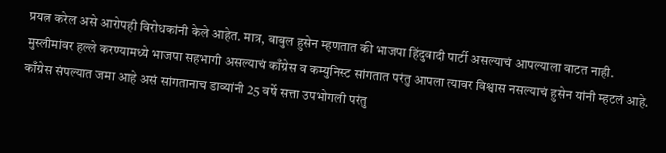प्रयत्न करेल असे आरोपही विरोधकांनी केले आहेत. मात्र, बाबुल हुसेन म्हणतात की भाजपा हिंदुवादी पार्टी असल्याचं आपल्याला वाटत नाही. मुस्लीमांवर हल्ले करण्यामध्ये भाजपा सहभागी असल्याचं काँग्रेस व कम्युनिस्ट सांगतात परंतु आपला त्यावर विश्वास नसल्याचं हुसेन यांनी म्हटलं आहे. काँग्रेस संपल्यात जमा आहे असं सांगतानाच डाव्यांनी 25 वर्षे सत्ता उपभोगली परंतु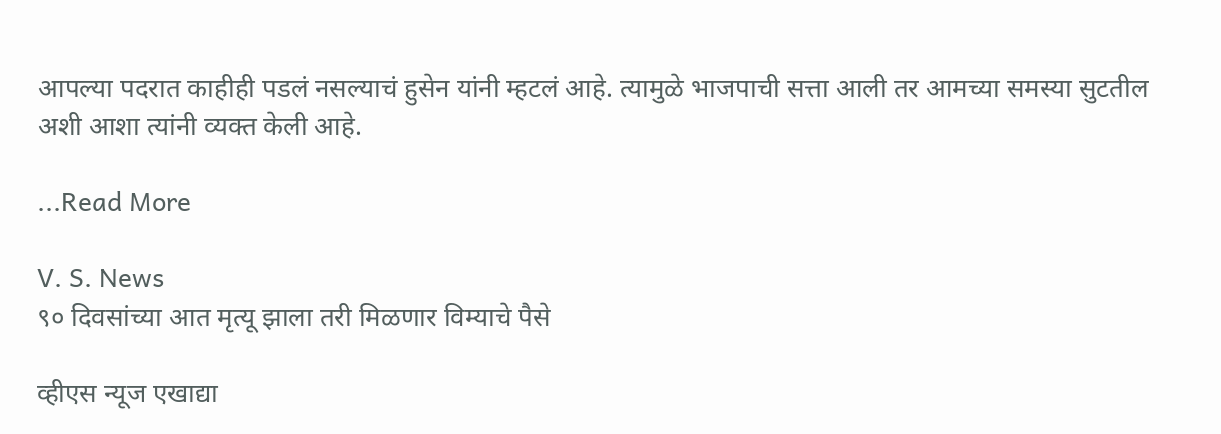आपल्या पदरात काहीही पडलं नसल्याचं हुसेन यांनी म्हटलं आहे. त्यामुळे भाजपाची सत्ता आली तर आमच्या समस्या सुटतील अशी आशा त्यांनी व्यक्त केली आहे.

...Read More

V. S. News
९० दिवसांच्या आत मृत्यू झाला तरी मिळणार विम्याचे पैसे

व्हीएस न्यूज एखाद्या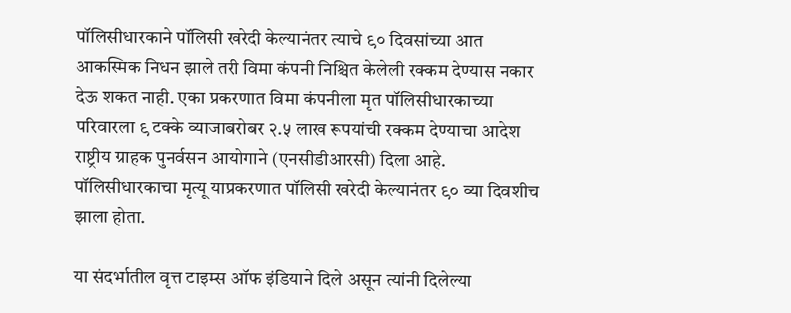पॉलिसीधारकाने पॉलिसी खरेदी केल्यानंतर त्याचे ९० दिवसांच्या आत आकस्मिक निधन झाले तरी विमा कंपनी निश्चित केलेली रक्कम देण्यास नकार देऊ शकत नाही. एका प्रकरणात विमा कंपनीला मृत पॉलिसीधारकाच्या परिवारला ९ टक्के व्याजाबरोबर २.५ लाख रूपयांची रक्कम देण्याचा आदेश राष्ट्रीय ग्राहक पुनर्वसन आयोगाने (एनसीडीआरसी) दिला आहे. पॉलिसीधारकाचा मृत्यू याप्रकरणात पॉलिसी खरेदी केल्यानंतर ९० व्या दिवशीच झाला होता.

या संदर्भातील वृत्त टाइम्स ऑफ इंडियाने दिले असून त्यांनी दिलेल्या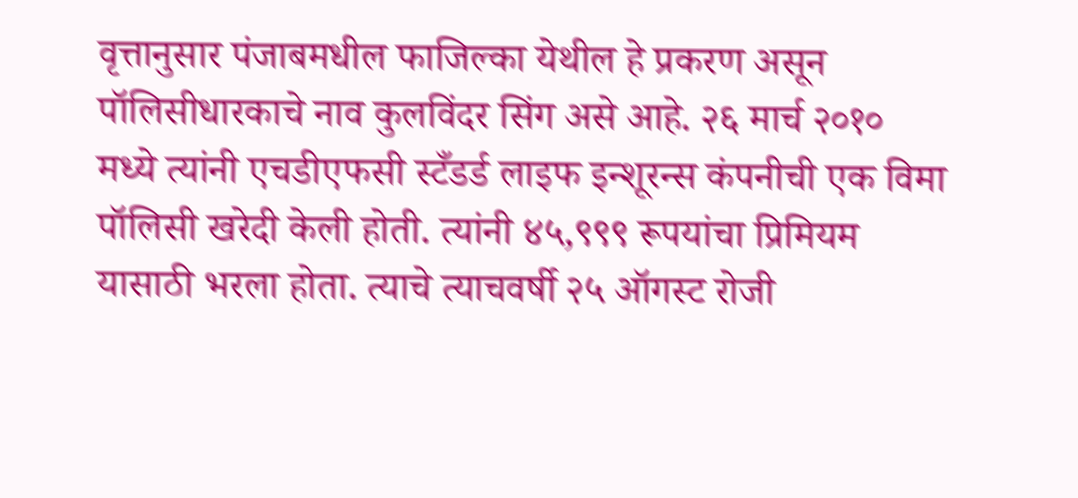वृत्तानुसार पंजाबमधील फाजिल्का येथील हे प्रकरण असून पॉलिसीधारकाचे नाव कुलविंदर सिंग असे आहे. २६ मार्च २०१० मध्ये त्यांनी एचडीएफसी स्टँडर्ड लाइफ इन्शूरन्स कंपनीची एक विमा पॉलिसी खरेदी केली होती. त्यांनी ४५,९९९ रूपयांचा प्रिमियम यासाठी भरला होता. त्याचे त्याचवर्षी २५ ऑगस्ट रोजी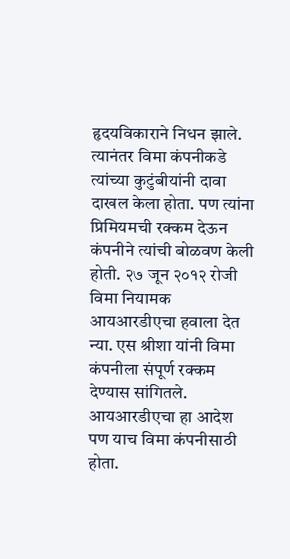हृदयविकाराने निधन झाले. त्यानंतर विमा कंपनीकडे त्यांच्या कुटुंबीयांनी दावा दाखल केला होता. पण त्यांना प्रिमियमची रक्कम देऊन कंपनीने त्यांची बोळवण केली होती. २७ जून २०१२ रोजी विमा नियामक आयआरडीएचा हवाला देत न्या. एस श्रीशा यांनी विमा कंपनीला संपूर्ण रक्कम देण्यास सांगितले. आयआरडीएचा हा आदेश पण याच विमा कंपनीसाठी होता.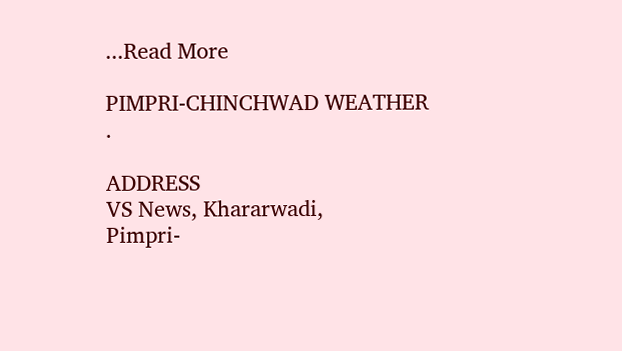...Read More

PIMPRI-CHINCHWAD WEATHER
.

ADDRESS
VS News, Khararwadi,
Pimpri-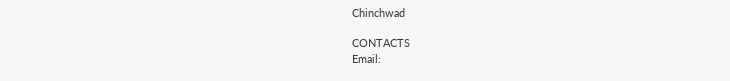Chinchwad

CONTACTS
Email: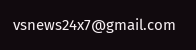vsnews24x7@gmail.com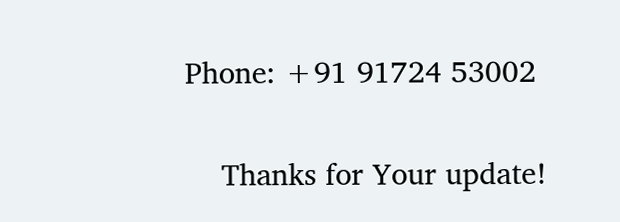Phone: +91 91724 53002

    Thanks for Your update!